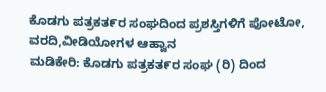ಕೊಡಗು ಪತ್ರಕತ೯ರ ಸಂಘದಿಂದ ಪ್ರಶಸ್ತಿಗಳಿಗೆ ಪೋಟೋ, ವರದಿ,ವೀಡಿಯೋಗಳ ಆಹ್ವಾನ
ಮಡಿಕೇರಿ: ಕೊಡಗು ಪತ್ರಕತ೯ರ ಸಂಘ (ರಿ) ದಿಂದ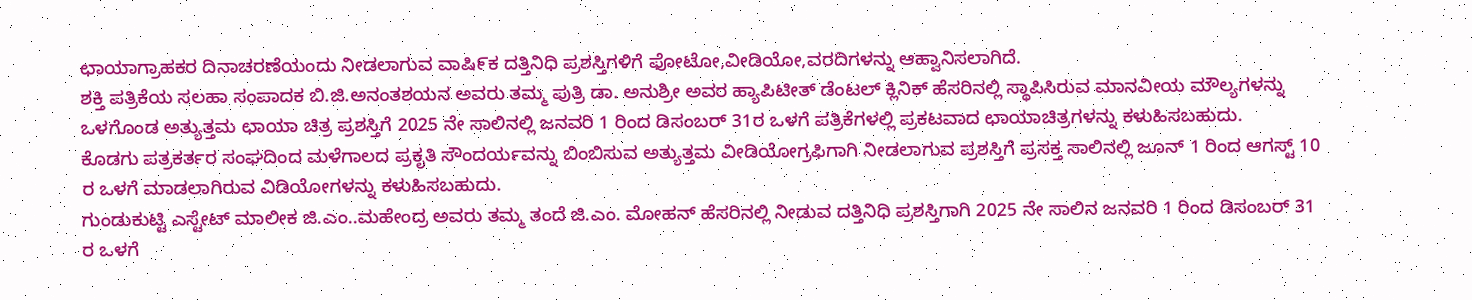ಛಾಯಾಗ್ರಾಹಕರ ದಿನಾಚರಣೆಯಂದು ನೀಡಲಾಗುವ ವಾಷಿ೯ಕ ದತ್ತಿನಿಧಿ ಪ್ರಶಸ್ತಿಗಳಿಗೆ ಫೋಟೋ,ವೀಡಿಯೋ,ವರದಿಗಳನ್ನು ಆಹ್ವಾನಿಸಲಾಗಿದೆ.
ಶಕ್ತಿ ಪತ್ರಿಕೆಯ ಸಲಹಾ ಸಂಪಾದಕ ಬಿ.ಜಿ.ಅನಂತಶಯನ ಅವರು ತಮ್ಮ ಪುತ್ರಿ ಡಾ. ಅನುಶ್ರೀ ಅವರ ಹ್ಯಾಪಿಟೀತ್ ಡೆಂಟಲ್ ಕ್ಲಿನಿಕ್ ಹೆಸರಿನಲ್ಲಿ ಸ್ಥಾಪಿಸಿರುವ ಮಾನವೀಯ ಮೌಲ್ಯಗಳನ್ನು ಒಳಗೊಂಡ ಅತ್ಯುತ್ತಮ ಛಾಯಾ ಚಿತ್ರ ಪ್ರಶಸ್ತಿಗೆ 2025 ನೇ ಸಾಲಿನಲ್ಲಿ ಜನವರಿ 1 ರಿಂದ ಡಿಸಂಬರ್ 31ರ ಒಳಗೆ ಪತ್ರಿಕೆಗಳಲ್ಲಿ ಪ್ರಕಟವಾದ ಛಾಯಾಚಿತ್ರಗಳನ್ನು ಕಳುಹಿಸಬಹುದು.
ಕೊಡಗು ಪತ್ರಕರ್ತರ ಸಂಘದಿಂದ ಮಳೆಗಾಲದ ಪ್ರಕೃತಿ ಸೌಂದರ್ಯವನ್ನು ಬಿಂಬಿಸುವ ಅತ್ಯುತ್ತಮ ವೀಡಿಯೋಗ್ರಫಿಗಾಗಿ ನೀಡಲಾಗುವ ಪ್ರಶಸ್ತಿಗೆ ಪ್ರಸಕ್ತ ಸಾಲಿನಲ್ಲಿ ಜೂನ್ 1 ರಿಂದ ಆಗಸ್ಟ್ 10 ರ ಒಳಗೆ ಮಾಡಲಾಗಿರುವ ವಿಡಿಯೋಗಳನ್ನು ಕಳುಹಿಸಬಹುದು.
ಗುಂಡುಕುಟ್ಟಿ ಎಸ್ಟೇಟ್ ಮಾಲೀಕ ಜಿ.ಎಂ..ಮಹೇಂದ್ರ ಅವರು ತಮ್ಮ ತಂದೆ ಜಿ.ಎಂ. ಮೋಹನ್ ಹೆಸರಿನಲ್ಲಿ ನೀಡುವ ದತ್ತಿನಿಧಿ ಪ್ರಶಸ್ತಿಗಾಗಿ 2025 ನೇ ಸಾಲಿನ ಜನವರಿ 1 ರಿಂದ ಡಿಸಂಬರ್ 31 ರ ಒಳಗೆ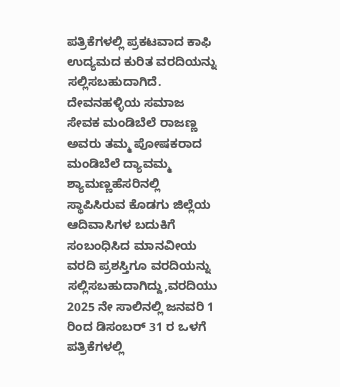ಪತ್ರಿಕೆಗಳಲ್ಲಿ ಪ್ರಕಟವಾದ ಕಾಫಿ ಉದ್ಯಮದ ಕುರಿತ ವರದಿಯನ್ನು ಸಲ್ಲಿಸಬಹುದಾಗಿದೆ.
ದೇವನಹಳ್ಳಿಯ ಸಮಾಜ ಸೇವಕ ಮಂಡಿಬೆಲೆ ರಾಜಣ್ಣ ಅವರು ತಮ್ಮ ಪೋಷಕರಾದ ಮಂಡಿಬೆಲೆ ದ್ಯಾವಮ್ಮ ಶ್ಯಾಮಣ್ಣಹೆಸರಿನಲ್ಲಿ ಸ್ಥಾಪಿಸಿರುವ ಕೊಡಗು ಜಿಲ್ಲೆಯ ಆದಿವಾಸಿಗಳ ಬದುಕಿಗೆ ಸಂಬಂಧಿಸಿದ ಮಾನವೀಯ ವರದಿ ಪ್ರಶಸ್ತಿಗೂ ವರದಿಯನ್ನು ಸಲ್ಲಿಸಬಹುದಾಗಿದ್ದು,ವರದಿಯು 2025 ನೇ ಸಾಲಿನಲ್ಲಿ ಜನವರಿ 1 ರಿಂದ ಡಿಸಂಬರ್ 31 ರ ಒಳಗೆ ಪತ್ರಿಕೆಗಳಲ್ಲಿ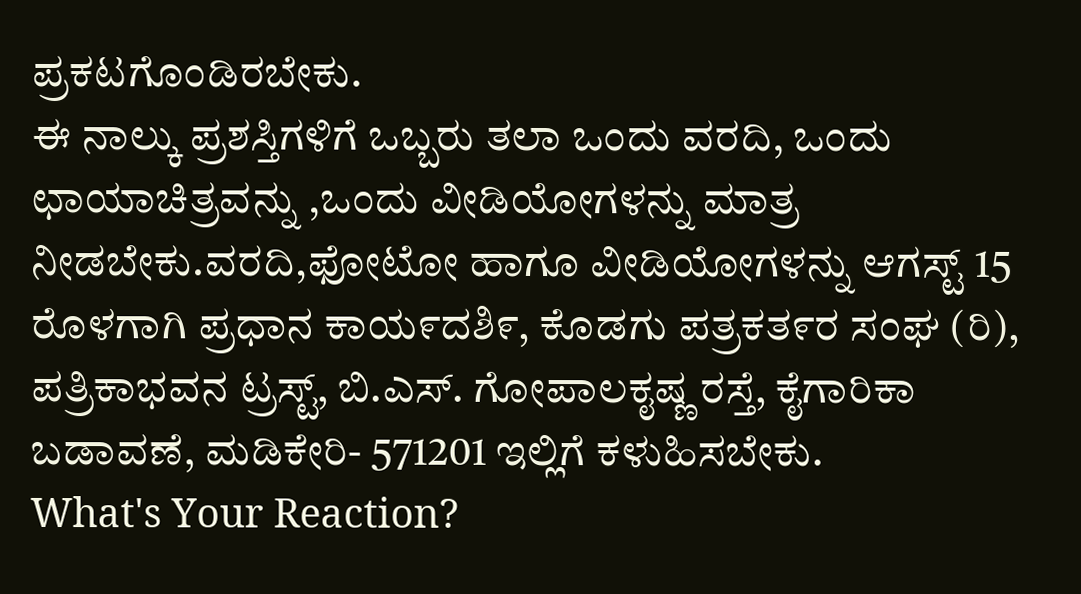ಪ್ರಕಟಗೊಂಡಿರಬೇಕು.
ಈ ನಾಲ್ಕು ಪ್ರಶಸ್ತಿಗಳಿಗೆ ಒಬ್ಬರು ತಲಾ ಒಂದು ವರದಿ, ಒಂದು ಛಾಯಾಚಿತ್ರವನ್ನು ,ಒಂದು ವೀಡಿಯೋಗಳನ್ನು ಮಾತ್ರ ನೀಡಬೇಕು.ವರದಿ,ಫೋಟೋ ಹಾಗೂ ವೀಡಿಯೋಗಳನ್ನು ಆಗಸ್ಟ್ 15 ರೊಳಗಾಗಿ ಪ್ರಧಾನ ಕಾಯ೯ದಶಿ೯, ಕೊಡಗು ಪತ್ರಕತ೯ರ ಸಂಘ (ರಿ), ಪತ್ರಿಕಾಭವನ ಟ್ರಸ್ಟ್, ಬಿ.ಎಸ್. ಗೋಪಾಲಕೖಷ್ಣ ರಸ್ತೆ, ಕೈಗಾರಿಕಾ ಬಡಾವಣೆ, ಮಡಿಕೇರಿ- 571201 ಇಲ್ಲಿಗೆ ಕಳುಹಿಸಬೇಕು.
What's Your Reaction?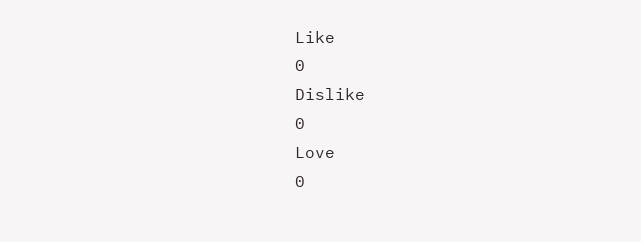Like
0
Dislike
0
Love
0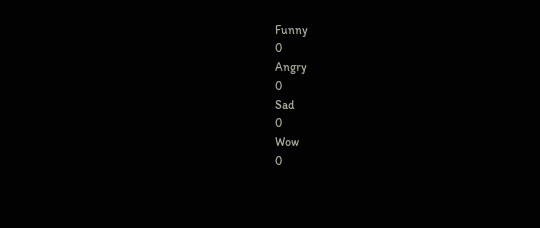Funny
0
Angry
0
Sad
0
Wow
0